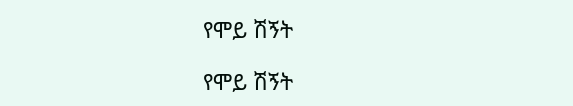የሞይ ሽኝት

የሞይ ሽኝት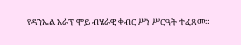የዳንኤል አራፕ ሞይ ብሄራዊ ቀብር ሥነ ሥርዓት ተፈጸመ።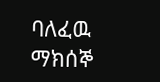ባለፈዉ ማክሰኞ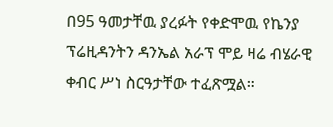በ95 ዓመታቸዉ ያረፉት የቀድሞዉ የኬንያ ፕሬዚዳንትን ዳንኤል አራፕ ሞይ ዛሬ ብሄራዊ ቀብር ሥነ ስርዓታቸው ተፈጽሟል።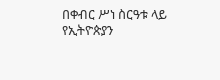በቀብር ሥነ ስርዓቱ ላይ የኢትዮጵያን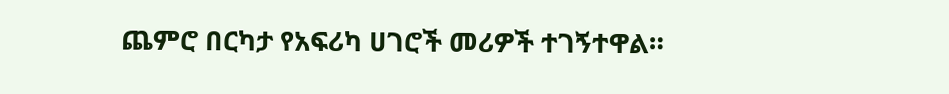ጨምሮ በርካታ የአፍሪካ ሀገሮች መሪዎች ተገኝተዋል።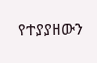የተያያዘውን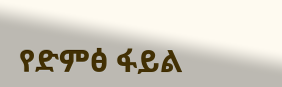የድምፅ ፋይል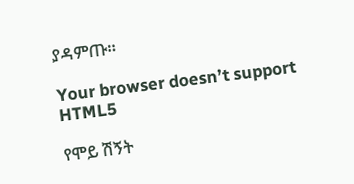ያዳምጡ።

Your browser doesn’t support HTML5

የሞይ ሽኝት